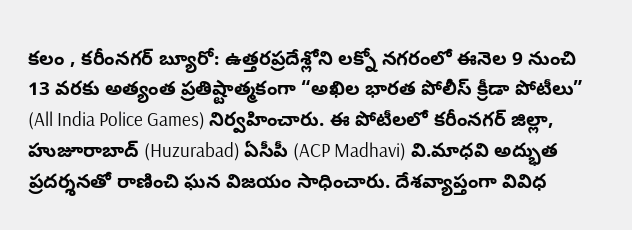కలం , కరీంనగర్ బ్యూరో: ఉత్తరప్రదేశ్లోని లక్నో నగరంలో ఈనెల 9 నుంచి 13 వరకు అత్యంత ప్రతిష్టాత్మకంగా “అఖిల భారత పోలీస్ క్రీడా పోటీలు” (All India Police Games) నిర్వహించారు. ఈ పోటీలలో కరీంనగర్ జిల్లా, హుజూరాబాద్ (Huzurabad) ఏసీపీ (ACP Madhavi) వి.మాధవి అద్భుత ప్రదర్శనతో రాణించి ఘన విజయం సాధించారు. దేశవ్యాప్తంగా వివిధ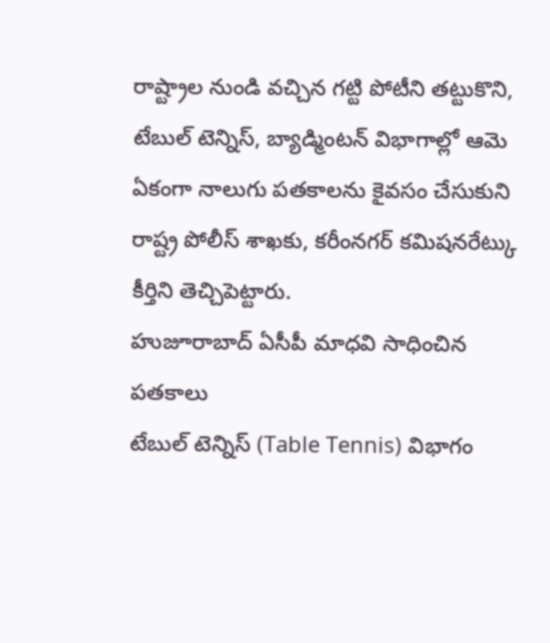రాష్ట్రాల నుండి వచ్చిన గట్టి పోటీని తట్టుకొని, టేబుల్ టెన్నిస్, బ్యాడ్మింటన్ విభాగాల్లో ఆమె ఏకంగా నాలుగు పతకాలను కైవసం చేసుకుని రాష్ట్ర పోలీస్ శాఖకు, కరీంనగర్ కమిషనరేట్కు కీర్తిని తెచ్చిపెట్టారు.
హుజూరాబాద్ ఏసీపీ మాధవి సాధించిన పతకాలు
టేబుల్ టెన్నిస్ (Table Tennis) విభాగం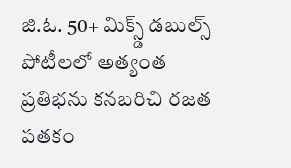జి.ఓ. 50+ మిక్స్డ్ డబుల్స్ పోటీలలో అత్యంత ప్రతిభను కనబరిచి రజత పతకం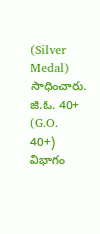(Silver Medal) సాధించారు.
జి.ఓ. 40+ (G.O. 40+) విభాగం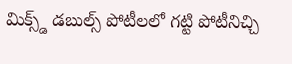మిక్స్డ్ డబుల్స్ పోటీలలో గట్టి పోటీనిచ్చి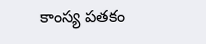కాంస్య పతకం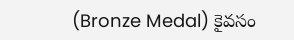(Bronze Medal) కైవసం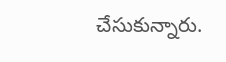చేసుకున్నారు.